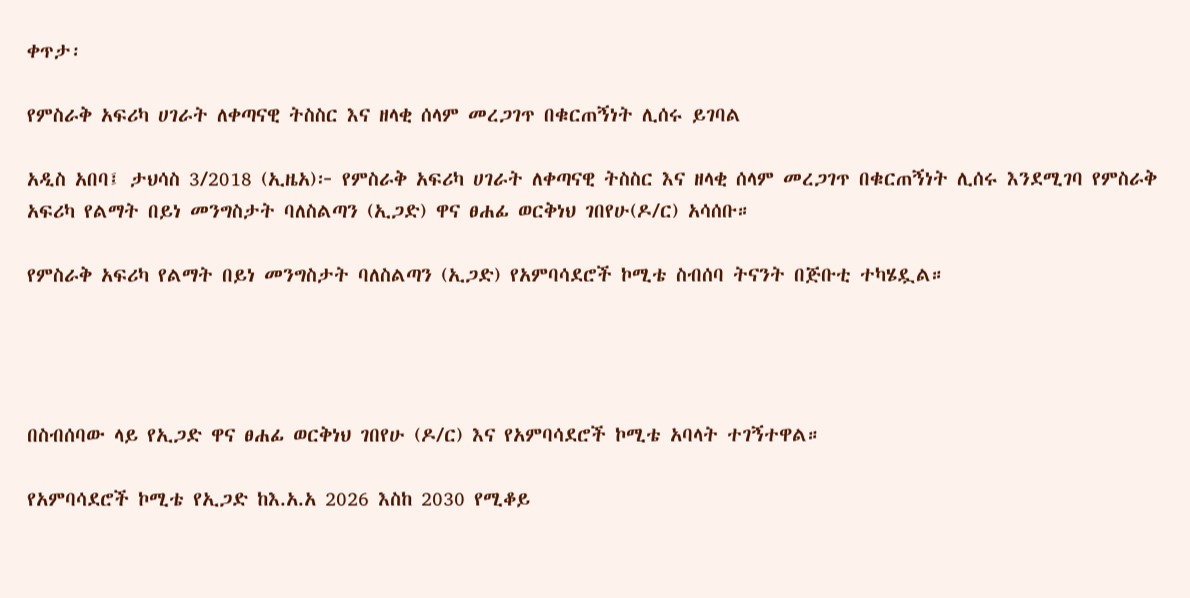ቀጥታ፡

የምስራቅ አፍሪካ ሀገራት ለቀጣናዊ ትስስር እና ዘላቂ ሰላም መረጋገጥ በቁርጠኝነት ሊሰሩ ይገባል

አዲስ አበባ፤ ታህሳስ 3/2018 (ኢዜአ)፦ የምስራቅ አፍሪካ ሀገራት ለቀጣናዊ ትስስር እና ዘላቂ ሰላም መረጋገጥ በቁርጠኝነት ሊሰሩ እንደሚገባ የምስራቅ አፍሪካ የልማት በይነ መንግስታት ባለስልጣን (ኢጋድ) ዋና ፀሐፊ ወርቅነህ ገበየሁ(ዶ/ር) አሳሰቡ።

የምስራቅ አፍሪካ የልማት በይነ መንግስታት ባለስልጣን (ኢጋድ) የአምባሳደሮች ኮሚቴ ስብሰባ ትናንት በጅቡቲ ተካሄዷል።




በስብሰባው ላይ የኢጋድ ዋና ፀሐፊ ወርቅነህ ገበየሁ (ዶ/ር) እና የአምባሳደሮች ኮሚቴ አባላት ተገኝተዋል።

የአምባሳደሮች ኮሚቴ የኢጋድ ከእ.አ.አ 2026 እስከ 2030 የሚቆይ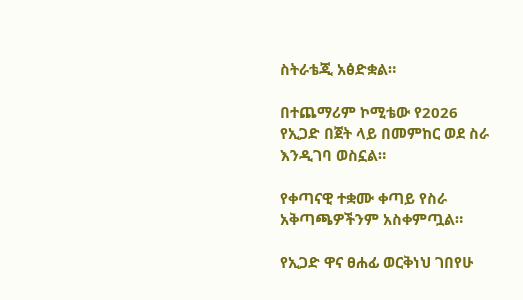ስትራቴጂ አፅድቋል።

በተጨማሪም ኮሚቴው የ2026 የኢጋድ በጀት ላይ በመምከር ወደ ስራ እንዲገባ ወስኗል።

የቀጣናዊ ተቋሙ ቀጣይ የስራ አቅጣጫዎችንም አስቀምጧል።

የኢጋድ ዋና ፀሐፊ ወርቅነህ ገበየሁ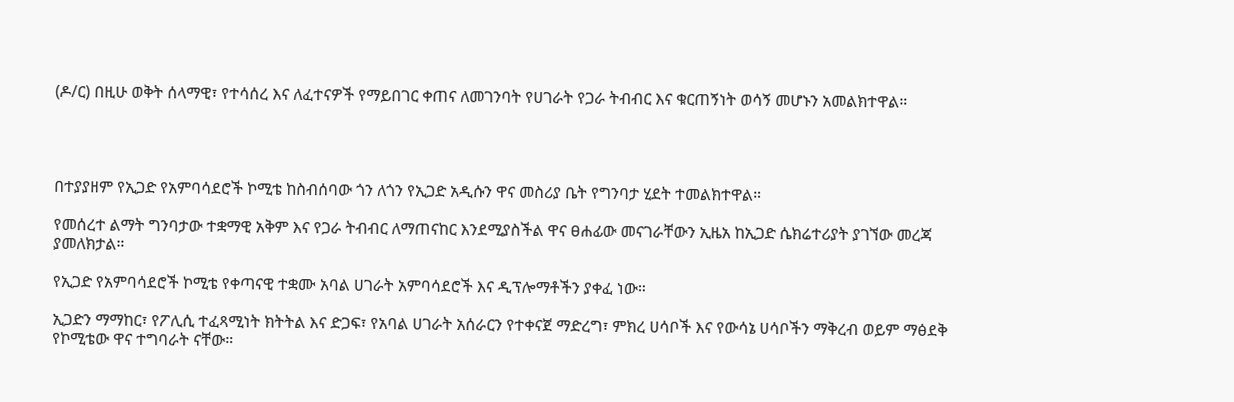(ዶ/ር) በዚሁ ወቅት ሰላማዊ፣ የተሳሰረ እና ለፈተናዎች የማይበገር ቀጠና ለመገንባት የሀገራት የጋራ ትብብር እና ቁርጠኝነት ወሳኝ መሆኑን አመልክተዋል።




በተያያዘም የኢጋድ የአምባሳደሮች ኮሚቴ ከስብሰባው ጎን ለጎን የኢጋድ አዲሱን ዋና መስሪያ ቤት የግንባታ ሂደት ተመልክተዋል።

የመሰረተ ልማት ግንባታው ተቋማዊ አቅም እና የጋራ ትብብር ለማጠናከር እንደሚያስችል ዋና ፀሐፊው መናገራቸውን ኢዜአ ከኢጋድ ሴክሬተሪያት ያገኘው መረጃ ያመለክታል።

የኢጋድ የአምባሳደሮች ኮሚቴ የቀጣናዊ ተቋሙ አባል ሀገራት አምባሳደሮች እና ዲፕሎማቶችን ያቀፈ ነው።

ኢጋድን ማማከር፣ የፖሊሲ ተፈጻሚነት ክትትል እና ድጋፍ፣ የአባል ሀገራት አሰራርን የተቀናጀ ማድረግ፣ ምክረ ሀሳቦች እና የውሳኔ ሀሳቦችን ማቅረብ ወይም ማፅደቅ የኮሚቴው ዋና ተግባራት ናቸው።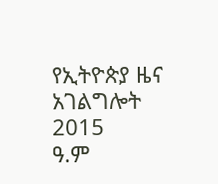የኢትዮጵያ ዜና አገልግሎት
2015
ዓ.ም